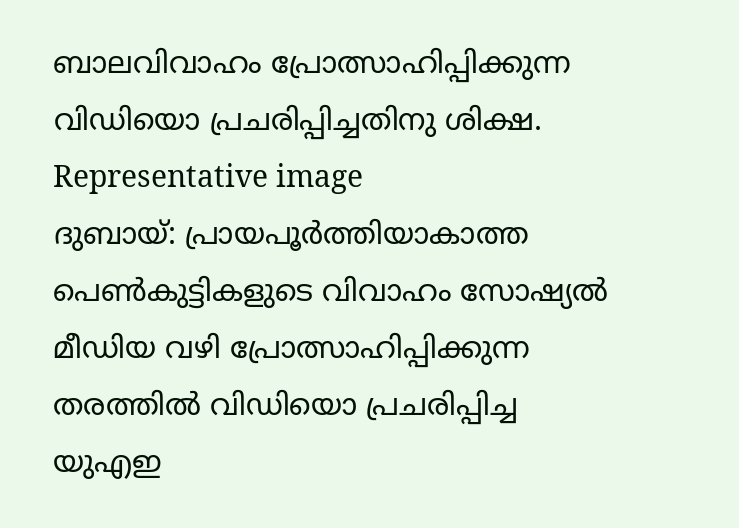ബാലവിവാഹം പ്രോത്സാഹിപ്പിക്കുന്ന വിഡിയൊ പ്രചരിപ്പിച്ചതിനു ശിക്ഷ.
Representative image
ദുബായ്: പ്രായപൂർത്തിയാകാത്ത പെൺകുട്ടികളുടെ വിവാഹം സോഷ്യൽ മീഡിയ വഴി പ്രോത്സാഹിപ്പിക്കുന്ന തരത്തിൽ വിഡിയൊ പ്രചരിപ്പിച്ച യുഎഇ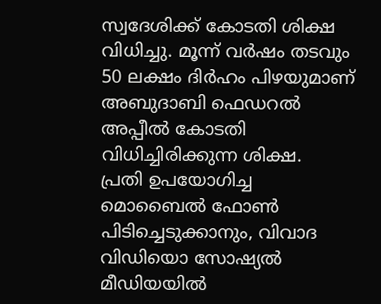സ്വദേശിക്ക് കോടതി ശിക്ഷ വിധിച്ചു. മൂന്ന് വർഷം തടവും 50 ലക്ഷം ദിർഹം പിഴയുമാണ് അബുദാബി ഫെഡറൽ അപ്പീൽ കോടതി വിധിച്ചിരിക്കുന്ന ശിക്ഷ.
പ്രതി ഉപയോഗിച്ച മൊബൈൽ ഫോൺ പിടിച്ചെടുക്കാനും, വിവാദ വിഡിയൊ സോഷ്യൽ മീഡിയയിൽ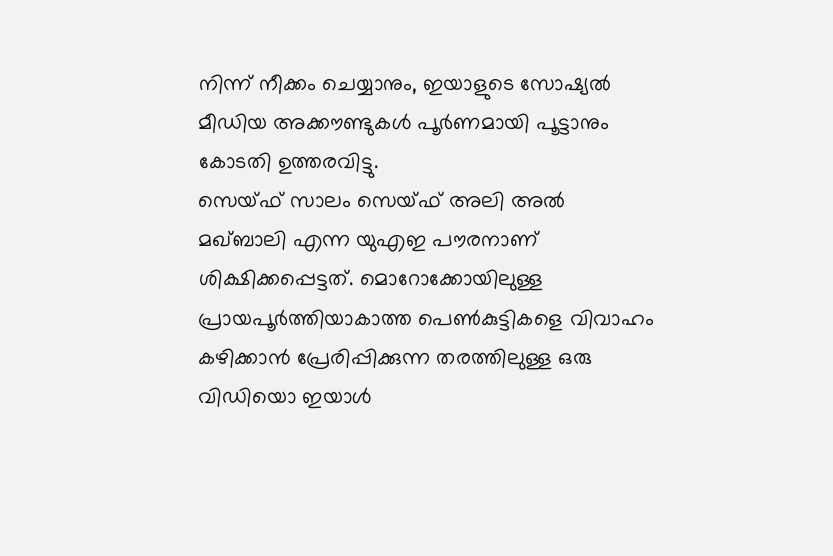നിന്ന് നീക്കം ചെയ്യാനും, ഇയാളുടെ സോഷ്യൽ മീഡിയ അക്കൗണ്ടുകൾ പൂർണമായി പൂട്ടാനും കോടതി ഉത്തരവിട്ടു.
സെയ്ഫ് സാലം സെയ്ഫ് അലി അൽ മഖ്ബാലി എന്ന യുഎഇ പൗരനാണ് ശിക്ഷിക്കപ്പെട്ടത്. മൊറോക്കോയിലുള്ള പ്രായപൂർത്തിയാകാത്ത പെൺകുട്ടികളെ വിവാഹം കഴിക്കാൻ പ്രേരിപ്പിക്കുന്ന തരത്തിലുള്ള ഒരു വിഡിയൊ ഇയാൾ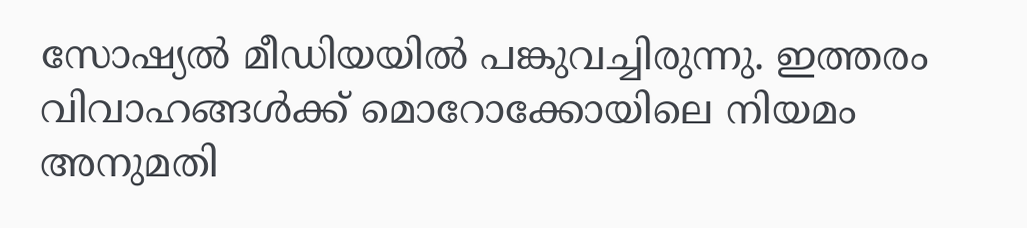സോഷ്യൽ മീഡിയയിൽ പങ്കുവച്ചിരുന്നു. ഇത്തരം വിവാഹങ്ങൾക്ക് മൊറോക്കോയിലെ നിയമം അനുമതി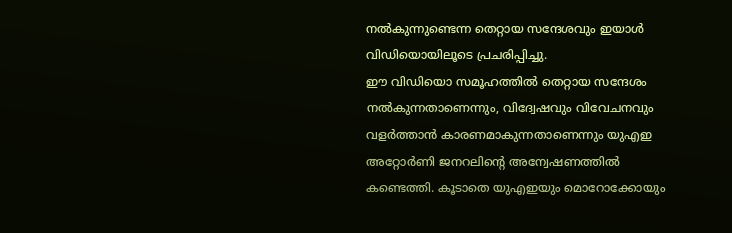നൽകുന്നുണ്ടെന്ന തെറ്റായ സന്ദേശവും ഇയാൾ വിഡിയൊയിലൂടെ പ്രചരിപ്പിച്ചു.
ഈ വിഡിയൊ സമൂഹത്തിൽ തെറ്റായ സന്ദേശം നൽകുന്നതാണെന്നും, വിദ്വേഷവും വിവേചനവും വളർത്താൻ കാരണമാകുന്നതാണെന്നും യുഎഇ അറ്റോർണി ജനറലിന്റെ അന്വേഷണത്തിൽ കണ്ടെത്തി. കൂടാതെ യുഎഇയും മൊറോക്കോയും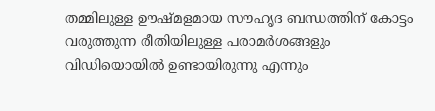തമ്മിലുള്ള ഊഷ്മളമായ സൗഹൃദ ബന്ധത്തിന് കോട്ടം വരുത്തുന്ന രീതിയിലുള്ള പരാമർശങ്ങളും വിഡിയൊയിൽ ഉണ്ടായിരുന്നു എന്നും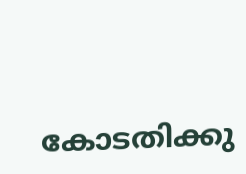കോടതിക്കു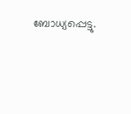ബോധ്യപ്പെട്ടു.